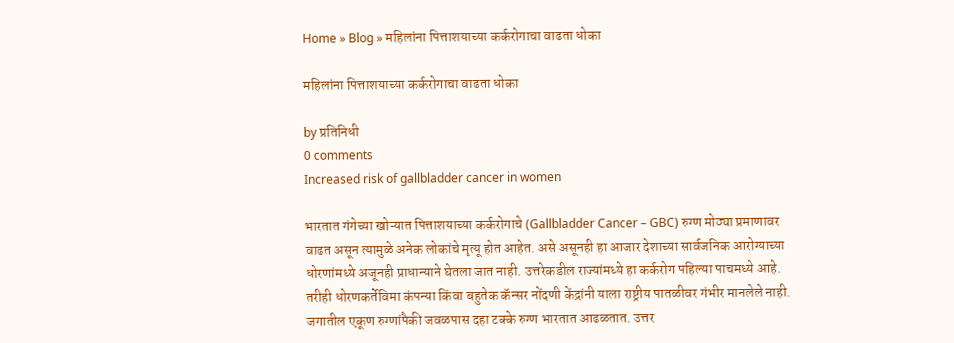Home » Blog » महिलांना पित्ताशयाच्या कर्करोगाचा वाढता धोका

महिलांना पित्ताशयाच्या कर्करोगाचा वाढता धोका

by प्रतिनिधी
0 comments
Increased risk of gallbladder cancer in women

भारतात गंगेच्या खोऱ्यात पित्ताशयाच्या कर्करोगाचे (Gallbladder Cancer – GBC) रुग्ण मोठ्या प्रमाणावर वाढत असून त्यामुळे अनेक लोकांचे मृत्यू होत आहेत. असे असूनही हा आजार देशाच्या सार्वजनिक आरोग्याच्या धोरणांमध्ये अजूनही प्राधान्याने घेतला जात नाही. उत्तरेकडील राज्यांमध्ये हा कर्करोग पहिल्या पाचमध्ये आहे. तरीही धोरणकर्तेविमा कंपन्या किंवा बहुतेक कॅन्सर नोंदणी केंद्रांनी याला राष्ट्रीय पातळीवर गंभीर मानलेले नाही. जगातील एकूण रुग्णांपैकी जवळपास दहा टक्के रुग्ण भारतात आढळतात. उत्तर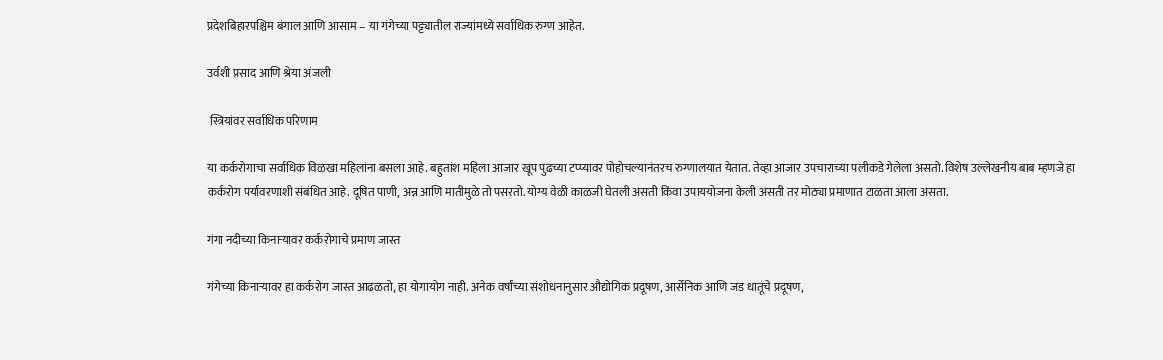प्रदेशबिहारपश्चिम बंगाल आणि आसाम – या गंगेच्या पट्ट्यातील राज्यांमध्ये सर्वाधिक रुग्ण आहेत.

उर्वशी प्रसाद आणि श्रेया अंजली

 स्त्रियांवर सर्वाधिक परिणाम

या कर्करोगाचा सर्वाधिक विळखा महिलांना बसला आहे. बहुतांश महिला आजार खूप पुढच्या टप्प्यावर पोहोचल्यानंतरच रुग्णालयात येतात. तेव्हा आजार उपचाराच्या पलीकडे गेलेला असतो. विशेष उल्लेखनीय बाब म्हणजे हा कर्करोग पर्यावरणाशी संबंधित आहे. दूषित पाणी, अन्न आणि मातीमुळे तो पसरतो. योग्य वेळी काळजी घेतली असती किंवा उपाययोजना केली असती तर मोठ्या प्रमाणात टाळता आला असता.

गंगा नदीच्या किनाऱ्यावर कर्करोगाचे प्रमाण जास्त

गंगेच्या किनाऱ्यावर हा कर्करोग जास्त आढळतो, हा योगायोग नाही. अनेक वर्षांच्या संशोधनानुसार औद्योगिक प्रदूषण, आर्सेनिक आणि जड धातूंचे प्रदूषण,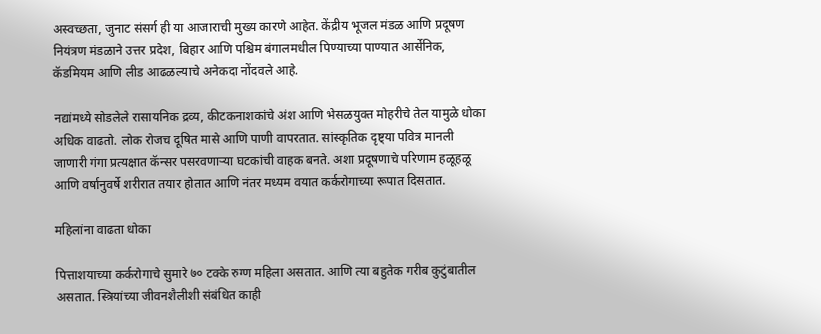अस्वच्छता, जुनाट संसर्ग ही या आजाराची मुख्य कारणे आहेत. केंद्रीय भूजल मंडळ आणि प्रदूषण नियंत्रण मंडळाने उत्तर प्रदेश, बिहार आणि पश्चिम बंगालमधील पिण्याच्या पाण्यात आर्सेनिक, कॅडमियम आणि लीड आढळल्याचे अनेकदा नोंदवले आहे.

नद्यांमध्ये सोडलेले रासायनिक द्रव्य, कीटकनाशकांचे अंश आणि भेसळयुक्त मोहरीचे तेल यामुळे धोका अधिक वाढतो. लोक रोजच दूषित मासे आणि पाणी वापरतात. सांस्कृतिक दृष्ट्या पवित्र मानली जाणारी गंगा प्रत्यक्षात कॅन्सर पसरवणाऱ्या घटकांची वाहक बनते. अशा प्रदूषणाचे परिणाम हळूहळू आणि वर्षानुवर्षे शरीरात तयार होतात आणि नंतर मध्यम वयात कर्करोगाच्या रूपात दिसतात.

महिलांना वाढता धोका

पित्ताशयाच्या कर्करोगाचे सुमारे ७० टक्के रुग्ण महिला असतात. आणि त्या बहुतेक गरीब कुटुंबातील असतात. स्त्रियांच्या जीवनशैलीशी संबंधित काही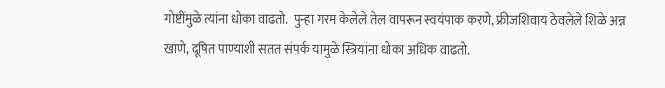गोष्टींमुळे त्यांना धोका वाढतो.  पुन्हा गरम केलेले तेल वापरून स्वयंपाक करणे, फ्रीजशिवाय ठेवलेले शिळे अन्न खाणे, दूषित पाण्याशी सतत संपर्क यामुळे स्त्रियांना धोका अधिक वाढतो.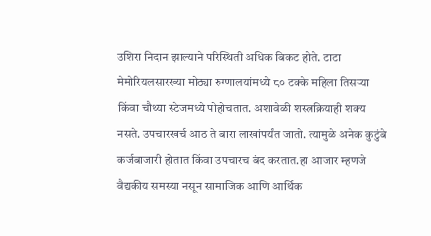उशिरा निदान झाल्याने परिस्थिती अधिक बिकट होते. टाटा मेमोरियलसारख्या मोठ्या रुग्णालयांमध्ये ८० टक्के महिला तिसऱ्या किंवा चौथ्या स्टेजमध्ये पोहोचतात. अशावेळी शस्त्रक्रियाही शक्य नसते. उपचारखर्च आठ ते बारा लाखांपर्यंत जातो. त्यामुळे अनेक कुटुंबे कर्जबाजारी होतात किंवा उपचारच बंद करतात.हा आजार म्हणजे वैद्यकीय समस्या नसून सामाजिक आणि आर्थिक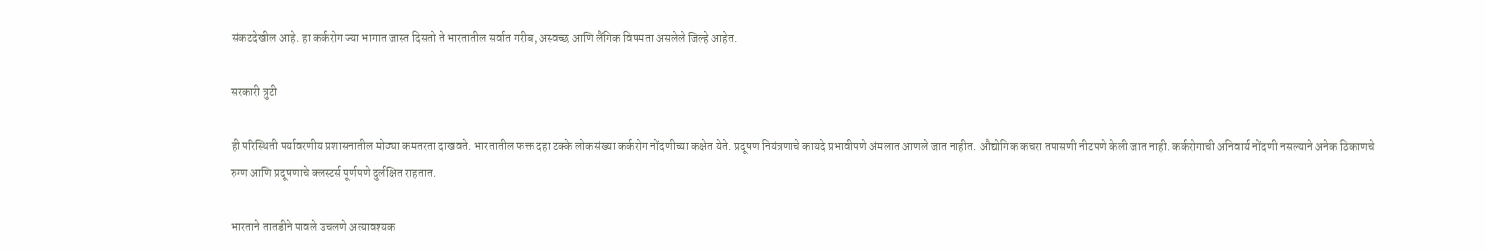संकटदेखील आहे. हा कर्करोग ज्या भागात जास्त दिसतो ते भारतातील सर्वात गरीब, अस्वच्छ आणि लैंगिक विषमता असलेले जिल्हे आहेत.

सरकारी त्रुटी

ही परिस्थिती पर्यावरणीय प्रशासनातील मोठ्या कमतरता दाखवते. भारतातील फक्त दहा टक्के लोकसंख्या कर्करोग नोंदणीच्या कक्षेत येते. प्रदूषण नियंत्रणाचे कायदे प्रभावीपणे अंमलात आणले जात नाहीत. औद्योगिक कचरा तपासणी नीटपणे केली जात नाही. कर्करोगाची अनिवार्य नोंदणी नसल्याने अनेक ठिकाणचे रुग्ण आणि प्रदूषणाचे क्लस्टर्स पूर्णपणे दुर्लक्षित राहतात.

भारताने तातडीने पावले उचलणे अत्यावश्यक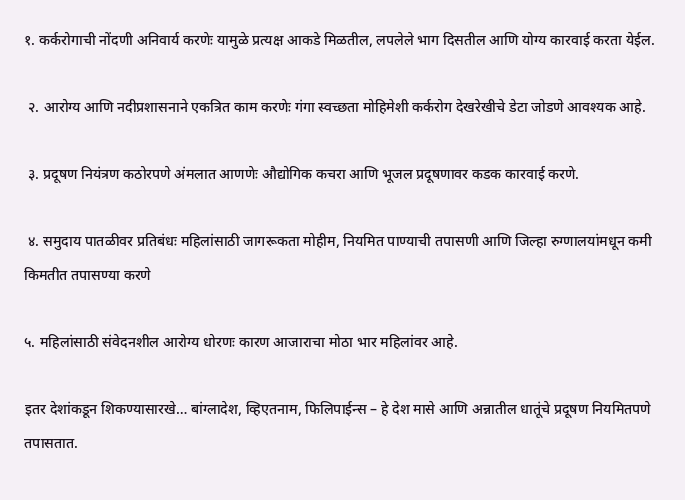१. कर्करोगाची नोंदणी अनिवार्य करणेः यामुळे प्रत्यक्ष आकडे मिळतील, लपलेले भाग दिसतील आणि योग्य कारवाई करता येईल.

 २. आरोग्य आणि नदीप्रशासनाने एकत्रित काम करणेः गंगा स्वच्छता मोहिमेशी कर्करोग देखरेखीचे डेटा जोडणे आवश्यक आहे.

 ३. प्रदूषण नियंत्रण कठोरपणे अंमलात आणणेः औद्योगिक कचरा आणि भूजल प्रदूषणावर कडक कारवाई करणे.

 ४. समुदाय पातळीवर प्रतिबंधः महिलांसाठी जागरूकता मोहीम, नियमित पाण्याची तपासणी आणि जिल्हा रुग्णालयांमधून कमी किमतीत तपासण्या करणे

५. महिलांसाठी संवेदनशील आरोग्य धोरणः कारण आजाराचा मोठा भार महिलांवर आहे.

इतर देशांकडून शिकण्यासारखे… बांग्लादेश, व्हिएतनाम, फिलिपाईन्स – हे देश मासे आणि अन्नातील धातूंचे प्रदूषण नियमितपणे तपासतात.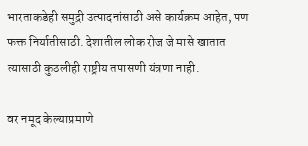भारताकडेही समुद्री उत्पादनांसाठी असे कार्यक्रम आहेत, पण फक्त निर्यातीसाठी. देशातील लोक रोज जे मासे खातात त्यासाठी कुठलीही राष्ट्रीय तपासणी यंत्रणा नाही.

वर नमूद केल्याप्रमाणे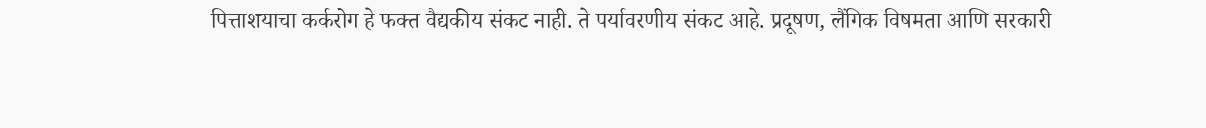पित्ताशयाचा कर्करोग हे फक्त वैद्यकीय संकट नाही. ते पर्यावरणीय संकट आहे. प्रदूषण, लैंगिक विषमता आणि सरकारी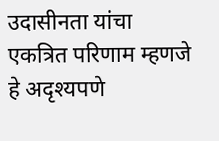उदासीनता यांचा एकत्रित परिणाम म्हणजे हे अदृश्यपणे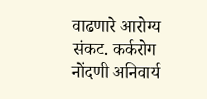वाढणारे आरोग्य संकट. कर्करोग नोंदणी अनिवार्य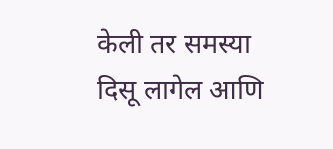केली तर समस्या दिसू लागेल आणि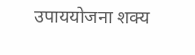उपाययोजना शक्य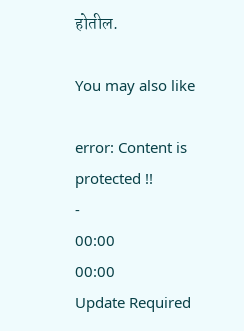होतील.

You may also like

error: Content is protected !!
-
00:00
00:00
Update Required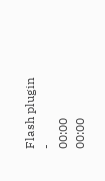Flash plugin
-
00:00
00:00